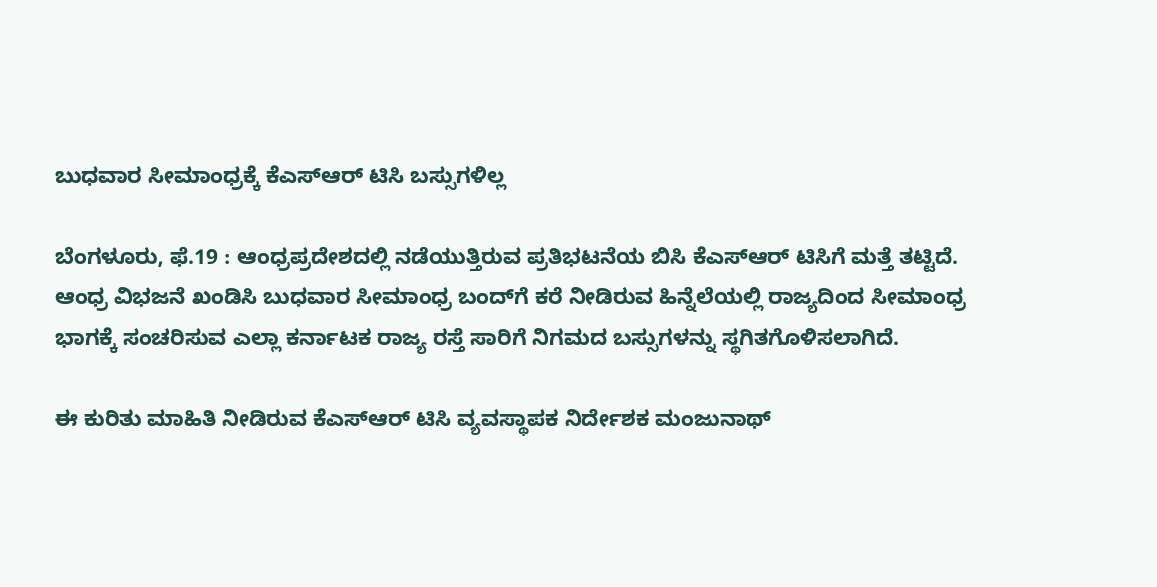ಬುಧವಾರ ಸೀಮಾಂಧ್ರಕ್ಕೆ ಕೆಎಸ್ಆರ್ ಟಿಸಿ ಬಸ್ಸುಗಳಿಲ್ಲ

ಬೆಂಗಳೂರು, ಫೆ.19 : ಆಂಧ್ರಪ್ರದೇಶದಲ್ಲಿ ನಡೆಯುತ್ತಿರುವ ಪ್ರತಿಭಟನೆಯ ಬಿಸಿ ಕೆಎಸ್ಆರ್ ಟಿಸಿಗೆ ಮತ್ತೆ ತಟ್ಟಿದೆ. ಆಂಧ್ರ ವಿಭಜನೆ ಖಂಡಿಸಿ ಬುಧವಾರ ಸೀಮಾಂಧ್ರ ಬಂದ್‌ಗೆ ಕರೆ ನೀಡಿರುವ ಹಿನ್ನೆಲೆಯಲ್ಲಿ ರಾಜ್ಯದಿಂದ ಸೀಮಾಂಧ್ರ ಭಾಗಕ್ಕೆ ಸಂಚರಿಸುವ ಎಲ್ಲಾ ಕರ್ನಾಟಕ ರಾಜ್ಯ ರಸ್ತೆ ಸಾರಿಗೆ ನಿಗಮದ ಬಸ್ಸುಗಳನ್ನು ಸ್ಥಗಿತಗೊಳಿಸಲಾಗಿದೆ.

ಈ ಕುರಿತು ಮಾಹಿತಿ ನೀಡಿರುವ ಕೆಎಸ್ಆರ್ ಟಿಸಿ ವ್ಯವಸ್ಥಾಪಕ ನಿರ್ದೇಶಕ ಮಂಜುನಾಥ್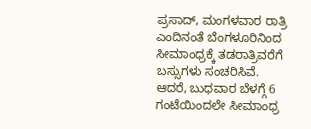ಪ್ರಸಾದ್, ಮಂಗಳವಾರ ರಾತ್ರಿ ಎಂದಿನಂತೆ ಬೆಂಗಳೂರಿನಿಂದ ಸೀಮಾಂಧ್ರಕ್ಕೆ ತಡರಾತ್ರಿವರೆಗೆ ಬಸ್ಸುಗಳು ಸಂಚರಿಸಿವೆ. ಆದರೆ, ಬುಧವಾರ ಬೆಳಗ್ಗೆ 6 ಗಂಟೆಯಿಂದಲೇ ಸೀಮಾಂಧ್ರ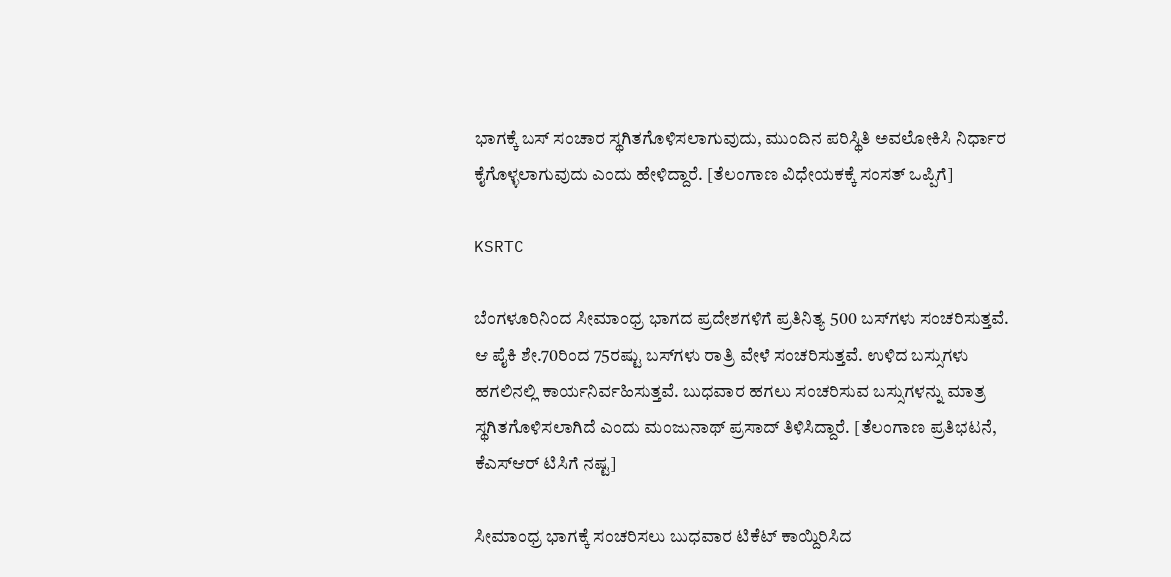ಭಾಗಕ್ಕೆ ಬಸ್ ಸಂಚಾರ ಸ್ಥಗಿತಗೊಳಿಸಲಾಗುವುದು, ಮುಂದಿನ ಪರಿಸ್ಥಿತಿ ಅವಲೋಕಿಸಿ ನಿರ್ಧಾರ ಕೈಗೊಳ್ಳಲಾಗುವುದು ಎಂದು ಹೇಳಿದ್ದಾರೆ. [ತೆಲಂಗಾಣ ವಿಧೇಯಕಕ್ಕೆ ಸಂಸತ್ ಒಪ್ಪಿಗೆ]

KSRTC

ಬೆಂಗಳೂರಿನಿಂದ ಸೀಮಾಂಧ್ರ ಭಾಗದ ಪ್ರದೇಶಗಳಿಗೆ ಪ್ರತಿನಿತ್ಯ 500 ಬಸ್‌ಗಳು ಸಂಚರಿಸುತ್ತವೆ. ಆ ಪೈಕಿ ಶೇ.70ರಿಂದ 75ರಷ್ಟು ಬಸ್‌ಗಳು ರಾತ್ರಿ ವೇಳೆ ಸಂಚರಿಸುತ್ತವೆ. ಉಳಿದ ಬಸ್ಸುಗಳು ಹಗಲಿನಲ್ಲಿ ಕಾರ್ಯನಿರ್ವಹಿಸುತ್ತವೆ. ಬುಧವಾರ ಹಗಲು ಸಂಚರಿಸುವ ಬಸ್ಸುಗಳನ್ನು ಮಾತ್ರ ಸ್ಥಗಿತಗೊಳಿಸಲಾಗಿದೆ ಎಂದು ಮಂಜುನಾಥ್ ಪ್ರಸಾದ್ ತಿಳಿಸಿದ್ದಾರೆ. [ತೆಲಂಗಾಣ ಪ್ರತಿಭಟನೆ, ಕೆಎಸ್ಆರ್ ಟಿಸಿಗೆ ನಷ್ಟ]

ಸೀಮಾಂಧ್ರ ಭಾಗಕ್ಕೆ ಸಂಚರಿಸಲು ಬುಧವಾರ ಟಿಕೆಟ್ ಕಾಯ್ದಿರಿಸಿದ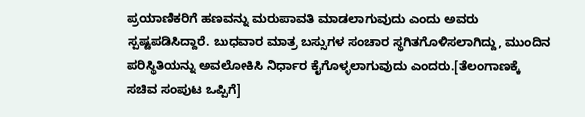ಪ್ರಯಾಣಿಕರಿಗೆ ಹಣವನ್ನು ಮರುಪಾವತಿ ಮಾಡಲಾಗುವುದು ಎಂದು ಅವರು ಸ್ಪಷ್ಟಪಡಿಸಿದ್ದಾರೆ. ಬುಧವಾರ ಮಾತ್ರ ಬಸ್ಸುಗಳ ಸಂಚಾರ ಸ್ಥಗಿತಗೊಳಿಸಲಾಗಿದ್ದು, ಮುಂದಿನ ಪರಿಸ್ಥಿತಿಯನ್ನು ಅವಲೋಕಿಸಿ ನಿರ್ಧಾರ ಕೈಗೊಳ್ಳಲಾಗುವುದು ಎಂದರು.[ತೆಲಂಗಾಣಕ್ಕೆ ಸಚಿವ ಸಂಪುಟ ಒಪ್ಪಿಗೆ]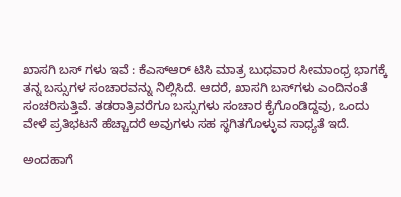ಖಾಸಗಿ ಬಸ್ ಗಳು ಇವೆ : ಕೆಎಸ್ಆರ್ ಟಿಸಿ ಮಾತ್ರ ಬುಧವಾರ ಸೀಮಾಂಧ್ರ ಭಾಗಕ್ಕೆ ತನ್ನ ಬಸ್ಸುಗಳ ಸಂಚಾರವನ್ನು ನಿಲ್ಲಿಸಿದೆ. ಆದರೆ, ಖಾಸಗಿ ಬಸ್‌ಗಳು ಎಂದಿನಂತೆ ಸಂಚರಿಸುತ್ತಿವೆ. ತಡರಾತ್ರಿವರೆಗೂ ಬಸ್ಸುಗಳು ಸಂಚಾರ ಕೈಗೊಂಡಿದ್ದವು, ಒಂದು ವೇಳೆ ಪ್ರತಿಭಟನೆ ಹೆಚ್ಚಾದರೆ ಅವುಗಳು ಸಹ ಸ್ಥಗಿತಗೊಳ್ಳುವ ಸಾಧ್ಯತೆ ಇದೆ.

ಅಂದಹಾಗೆ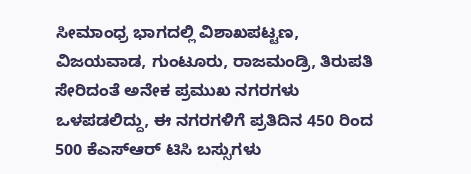ಸೀಮಾಂಧ್ರ ಭಾಗದಲ್ಲಿ ವಿಶಾಖಪಟ್ಟಣ, ವಿಜಯವಾಡ, ಗುಂಟೂರು, ರಾಜಮಂಡ್ರಿ, ತಿರುಪತಿ ಸೇರಿದಂತೆ ಅನೇಕ ಪ್ರಮುಖ ನಗರಗಳು ಒಳಪಡಲಿದ್ದು, ಈ ನಗರಗಳಿಗೆ ಪ್ರತಿದಿನ 450 ರಿಂದ 500 ಕೆಎಸ್ಆರ್ ಟಿಸಿ ಬಸ್ಸುಗಳು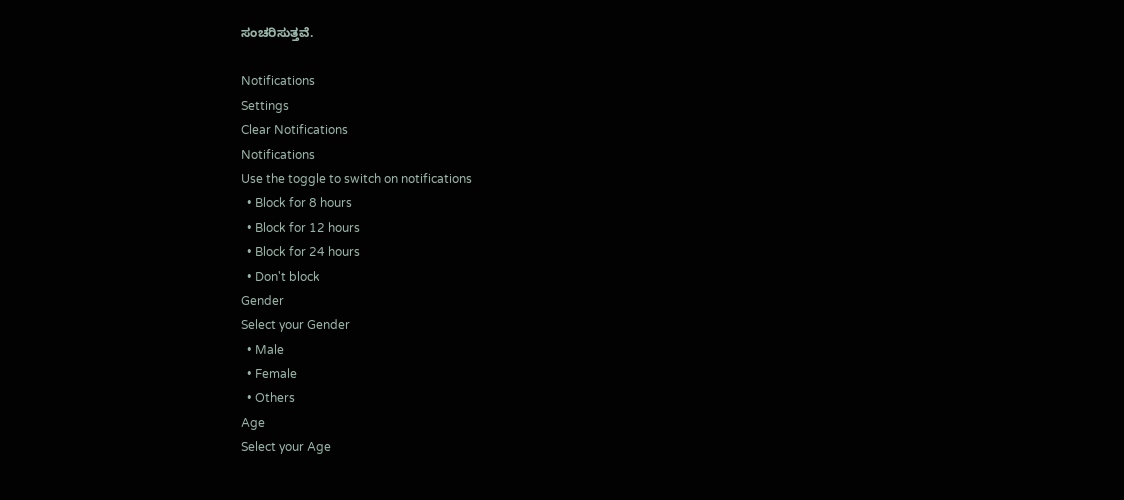ಸಂಚರಿಸುತ್ತವೆ.

Notifications
Settings
Clear Notifications
Notifications
Use the toggle to switch on notifications
  • Block for 8 hours
  • Block for 12 hours
  • Block for 24 hours
  • Don't block
Gender
Select your Gender
  • Male
  • Female
  • Others
Age
Select your Age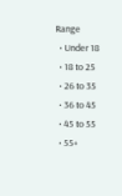Range
  • Under 18
  • 18 to 25
  • 26 to 35
  • 36 to 45
  • 45 to 55
  • 55+